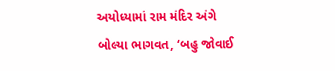અયોધ્યામાં રામ મંદિર અંગે બોલ્યા ભાગવત, ‘બહુ જોવાઈ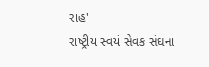રાહ'
રાષ્ટ્રીય સ્વયં સેવક સંઘના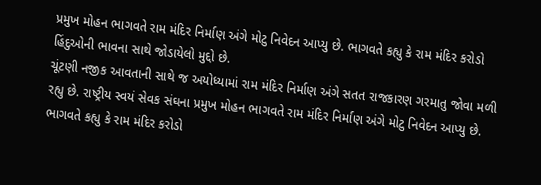પ્રમુખ મોહન ભાગવતે રામ મંદિર નિર્માણ અંગે મોટુ નિવેદન આપ્યુ છે. ભાગવતે કહ્યુ કે રામ મંદિર કરોડો હિંદુઓની ભાવના સાથે જોડાયેલો મુદ્દો છે.
ચૂંટણી નજીક આવતાની સાથે જ અયોધ્યામાં રામ મંદિર નિર્માણ અંગે સતત રાજકારણ ગરમાતુ જોવા મળી રહ્યુ છે. રાષ્ટ્રીય સ્વયં સેવક સંઘના પ્રમુખ મોહન ભાગવતે રામ મંદિર નિર્માણ અંગે મોટુ નિવેદન આપ્યુ છે. ભાગવતે કહ્યુ કે રામ મંદિર કરોડો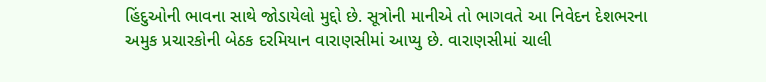હિંદુઓની ભાવના સાથે જોડાયેલો મુદ્દો છે. સૂત્રોની માનીએ તો ભાગવતે આ નિવેદન દેશભરના અમુક પ્રચારકોની બેઠક દરમિયાન વારાણસીમાં આપ્યુ છે. વારાણસીમાં ચાલી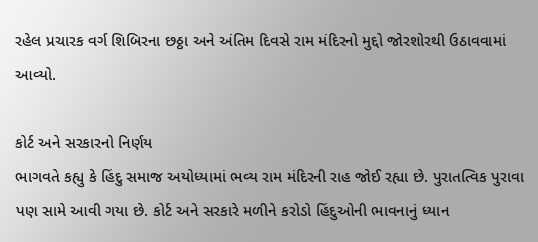રહેલ પ્રચારક વર્ગ શિબિરના છઠ્ઠા અને અંતિમ દિવસે રામ મંદિરનો મુદ્દો જોરશોરથી ઉઠાવવામાં આવ્યો.

કોર્ટ અને સરકારનો નિર્ણય
ભાગવતે કહ્યુ કે હિંદુ સમાજ અયોધ્યામાં ભવ્ય રામ મંદિરની રાહ જોઈ રહ્યા છે. પુરાતત્વિક પુરાવા પણ સામે આવી ગયા છે. કોર્ટ અને સરકારે મળીને કરોડો હિંદુઓની ભાવનાનું ધ્યાન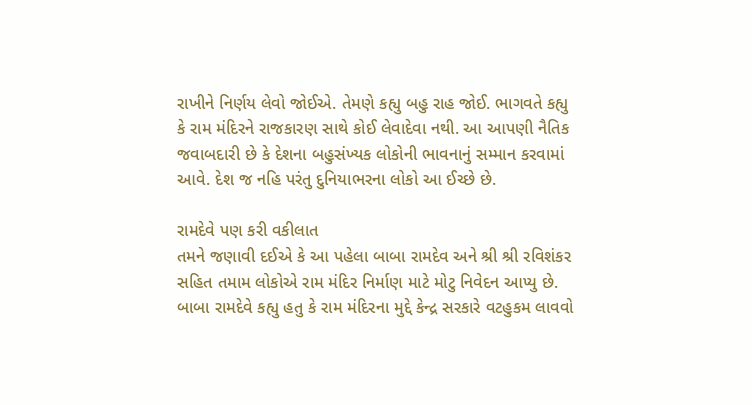રાખીને નિર્ણય લેવો જોઈએ. તેમણે કહ્યુ બહુ રાહ જોઈ. ભાગવતે કહ્યુ કે રામ મંદિરને રાજકારણ સાથે કોઈ લેવાદેવા નથી. આ આપણી નૈતિક જવાબદારી છે કે દેશના બહુસંખ્યક લોકોની ભાવનાનું સમ્માન કરવામાં આવે. દેશ જ નહિ પરંતુ દુનિયાભરના લોકો આ ઈચ્છે છે.

રામદેવે પણ કરી વકીલાત
તમને જણાવી દઈએ કે આ પહેલા બાબા રામદેવ અને શ્રી શ્રી રવિશંકર સહિત તમામ લોકોએ રામ મંદિર નિર્માણ માટે મોટુ નિવેદન આપ્યુ છે. બાબા રામદેવે કહ્યુ હતુ કે રામ મંદિરના મુદ્દે કેન્દ્ર સરકારે વટહુકમ લાવવો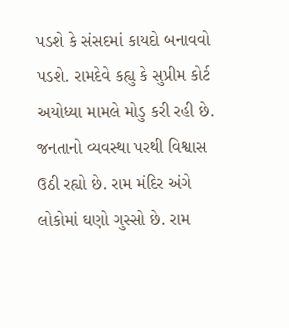પડશે કે સંસદમાં કાયદો બનાવવો પડશે. રામદેવે કહ્યુ કે સુપ્રીમ કોર્ટ અયોધ્યા મામલે મોડુ કરી રહી છે. જનતાનો વ્યવસ્થા પરથી વિશ્વાસ ઉઠી રહ્યો છે. રામ મંદિર અંગે લોકોમાં ઘણો ગુસ્સો છે. રામ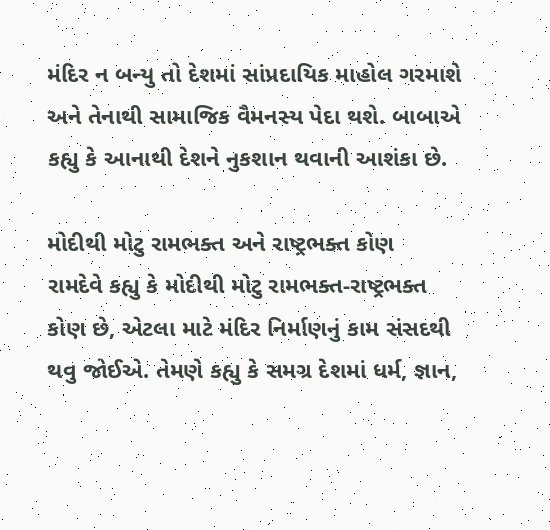મંદિર ન બન્યુ તો દેશમાં સાંપ્રદાયિક માહોલ ગરમાશે અને તેનાથી સામાજિક વૈમનસ્ય પેદા થશે. બાબાએ કહ્યુ કે આનાથી દેશને નુકશાન થવાની આશંકા છે.

મોદીથી મોટુ રામભક્ત અને રાષ્ટ્રભક્ત કોણ
રામદેવે કહ્યુ કે મોદીથી મોટુ રામભક્ત-રાષ્ટ્રભક્ત કોણ છે, એટલા માટે મંદિર નિર્માણનું કામ સંસદથી થવુ જોઈએ. તેમણે કહ્યુ કે સમગ્ર દેશમાં ધર્મ, જ્ઞાન,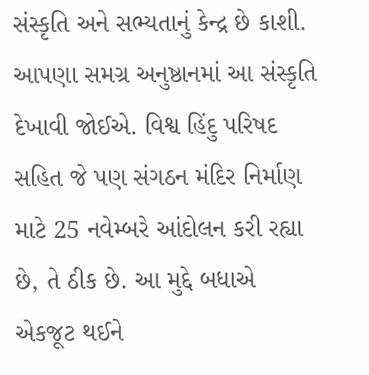સંસ્કૃતિ અને સભ્યતાનું કેન્દ્ર છે કાશી. આપણા સમગ્ર અનુષ્ઠાનમાં આ સંસ્કૃતિ દેખાવી જોઈએ. વિશ્વ હિંદુ પરિષદ સહિત જે પણ સંગઠન મંદિર નિર્માણ માટે 25 નવેમ્બરે આંદોલન કરી રહ્યા છે, તે ઠીક છે. આ મુદ્દે બધાએ એકજૂટ થઈને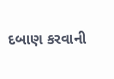દબાણ કરવાની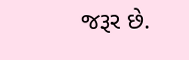જરૂર છે.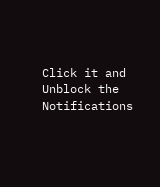Click it and Unblock the Notifications